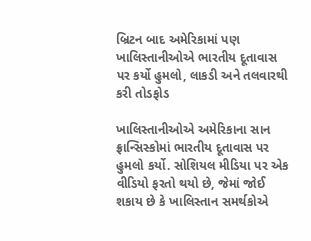બ્રિટન બાદ અમેરિકામાં પણ ખાલિસ્તાનીઓએ ભારતીય દૂતાવાસ પર કર્યો હુમલો, લાકડી અને તલવારથી કરી તોડફોડ

ખાલિસ્તાનીઓએ અમેરિકાના સાન ફ્રાન્સિસ્કોમાં ભારતીય દૂતાવાસ પર હુમલો કર્યો. સોશિયલ મીડિયા પર એક વીડિયો ફરતો થયો છે, જેમાં જોઈ શકાય છે કે ખાલિસ્તાન સમર્થકોએ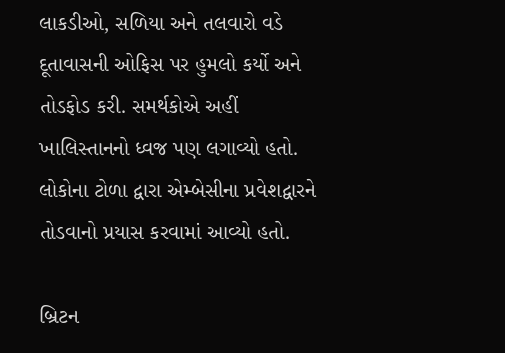લાકડીઓ, સળિયા અને તલવારો વડે દૂતાવાસની ઓફિસ પર હુમલો કર્યો અને તોડફોડ કરી. સમર્થકોએ અહીં ખાલિસ્તાનનો ધ્વજ પણ લગાવ્યો હતો. લોકોના ટોળા દ્વારા એમ્બેસીના પ્રવેશદ્વારને તોડવાનો પ્રયાસ કરવામાં આવ્યો હતો.

બ્રિટન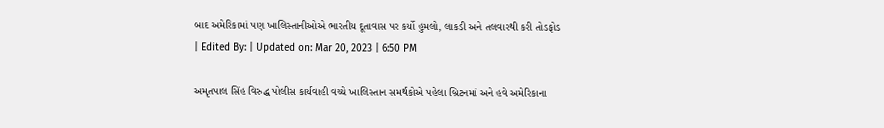બાદ અમેરિકામાં પણ ખાલિસ્તાનીઓએ ભારતીય દૂતાવાસ પર કર્યો હુમલો, લાકડી અને તલવારથી કરી તોડફોડ
| Edited By: | Updated on: Mar 20, 2023 | 6:50 PM

અમૃતપાલ સિંહ વિરુદ્ધ પોલીસ કાર્યવાહી વચ્ચે ખાલિસ્તાન સમર્થકોએ પહેલા બ્રિટનમાં અને હવે અમેરિકાના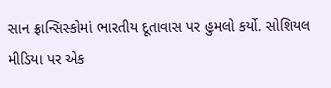સાન ફ્રાન્સિસ્કોમાં ભારતીય દૂતાવાસ પર હુમલો કર્યો. સોશિયલ મીડિયા પર એક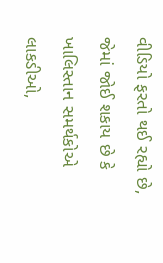વીડિયો ફરતો થઈ રહ્યો છે, જેમાં જોઈ શકાય છે કે ખાલિસ્તાન સમર્થકોએ લાકડીઓ,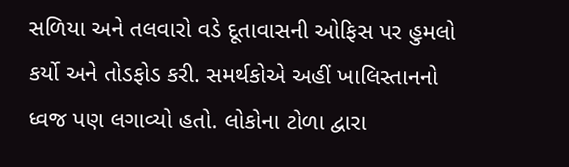સળિયા અને તલવારો વડે દૂતાવાસની ઓફિસ પર હુમલો કર્યો અને તોડફોડ કરી. સમર્થકોએ અહીં ખાલિસ્તાનનો ધ્વજ પણ લગાવ્યો હતો. લોકોના ટોળા દ્વારા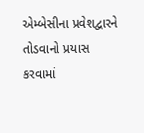એમ્બેસીના પ્રવેશદ્વારને તોડવાનો પ્રયાસ કરવામાં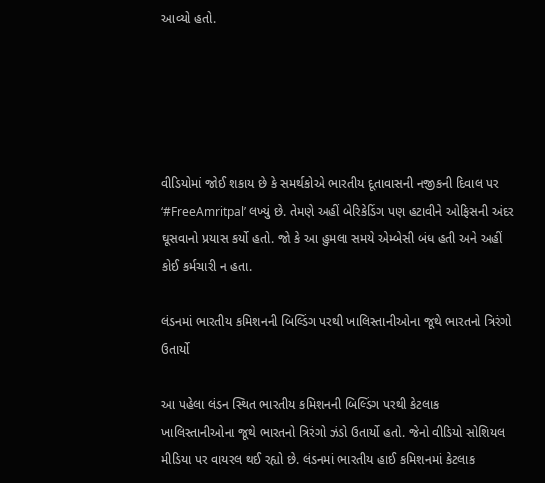આવ્યો હતો.





વીડિયોમાં જોઈ શકાય છે કે સમર્થકોએ ભારતીય દૂતાવાસની નજીકની દિવાલ પર ‘#FreeAmritpal’ લખ્યું છે. તેમણે અહીં બેરિકેડિંગ પણ હટાવીને ઓફિસની અંદર ઘૂસવાનો પ્રયાસ કર્યો હતો. જો કે આ હુમલા સમયે એમ્બેસી બંધ હતી અને અહીં કોઈ કર્મચારી ન હતા.

લંડનમાં ભારતીય કમિશનની બિલ્ડિંગ પરથી ખાલિસ્તાનીઓના જૂથે ભારતનો ત્રિરંગો ઉતાર્યો

આ પહેલા લંડન સ્થિત ભારતીય કમિશનની બિલ્ડિંગ પરથી કેટલાક ખાલિસ્તાનીઓના જૂથે ભારતનો ત્રિરંગો ઝંડો ઉતાર્યો હતો. જેનો વીડિયો સોશિયલ મીડિયા પર વાયરલ થઈ રહ્યો છે. લંડનમાં ભારતીય હાઈ કમિશનમાં કેટલાક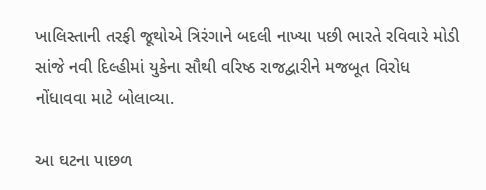ખાલિસ્તાની તરફી જૂથોએ ત્રિરંગાને બદલી નાખ્યા પછી ભારતે રવિવારે મોડી સાંજે નવી દિલ્હીમાં યુકેના સૌથી વરિષ્ઠ રાજદ્વારીને મજબૂત વિરોધ નોંધાવવા માટે બોલાવ્યા.

આ ઘટના પાછળ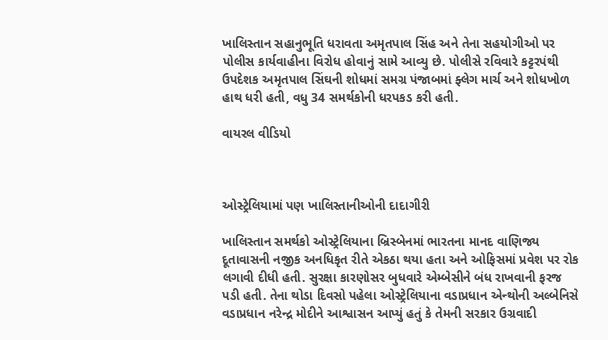ખાલિસ્તાન સહાનુભૂતિ ધરાવતા અમૃતપાલ સિંહ અને તેના સહયોગીઓ પર પોલીસ કાર્યવાહીના વિરોધ હોવાનું સામે આવ્યુ છે. પોલીસે રવિવારે કટ્ટરપંથી ઉપદેશક અમૃતપાલ સિંઘની શોધમાં સમગ્ર પંજાબમાં ફ્લેગ માર્ચ અને શોધખોળ હાથ ધરી હતી, વધુ 34 સમર્થકોની ધરપકડ કરી હતી.

વાયરલ વીડિયો



ઓસ્ટ્રેલિયામાં પણ ખાલિસ્તાનીઓની દાદાગીરી

ખાલિસ્તાન સમર્થકો ઓસ્ટ્રેલિયાના બ્રિસ્બેનમાં ભારતના માનદ વાણિજ્ય દૂતાવાસની નજીક અનધિકૃત રીતે એકઠા થયા હતા અને ઓફિસમાં પ્રવેશ પર રોક લગાવી દીધી હતી. સુરક્ષા કારણોસર બુધવારે એમ્બેસીને બંધ રાખવાની ફરજ પડી હતી. તેના થોડા દિવસો પહેલા ઓસ્ટ્રેલિયાના વડાપ્રધાન એન્થોની અલ્બેનિસે વડાપ્રધાન નરેન્દ્ર મોદીને આશ્વાસન આપ્યું હતું કે તેમની સરકાર ઉગ્રવાદી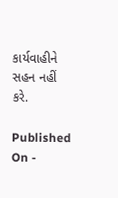કાર્યવાહીને સહન નહીં કરે.

Published On -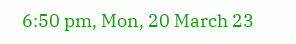6:50 pm, Mon, 20 March 23